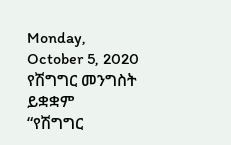Monday, October 5, 2020
የሽግግር መንግስት ይቋቋም
“የሽግግር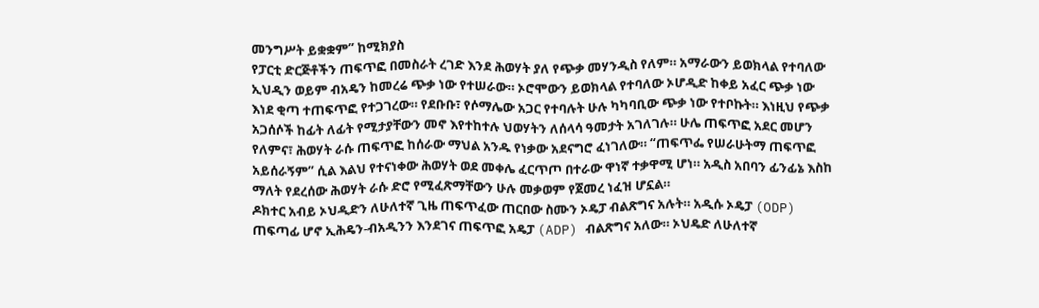መንግሥት ይቋቋም” ከሚክያስ
የፓርቲ ድርጅቶችን ጠፍጥፎ በመስራት ረገድ እንደ ሕወሃት ያለ የጭቃ መሃንዲስ የለም። አማራውን ይወክላል የተባለው ኢህዲን ወይም ብአዴን ከመረሬ ጭቃ ነው የተሠራው። ኦሮሞውን ይወክላል የተባለው ኦሆዲድ ከቀይ አፈር ጭቃ ነው እነደ ቂጣ ተጠፍጥፎ የተጋገረው። የደቡቡ፣ የሶማሌው አጋር የተባሉት ሁሉ ካካባቢው ጭቃ ነው የተቦኩት። እነዚህ የጭቃ አጋሰሶች ከፊት ለፊት የሚታያቸውን መኖ እየተከተሉ ህወሃትን ለሰላሳ ዓመታት አገለገሉ። ሁሌ ጠፍጥፎ አደር መሆን የለምና፣ ሕወሃት ራሱ ጠፍጥፎ ከሰራው ማህል አንዱ የነቃው አደናግሮ ፈነገለው። “ጠፍጥፌ የሠራሁትማ ጠፍጥፎ አይሰራኝም” ሲል እልህ የተናነቀው ሕወሃት ወደ መቀሌ ፈርጥጦ በተራው ዋነኛ ተቃዋሚ ሆነ። አዲስ አበባን ፊንፊኔ እስከ ማለት የደረሰው ሕወሃት ራሱ ድሮ የሚፈጽማቸውን ሁሉ መቃወም የጀመረ ነፈዝ ሆኗል።
ዶክተር አብይ ኦህዲድን ለሁለተኛ ጊዜ ጠፍጥፈው ጠርበው ስሙን ኦዴፓ ብልጽግና አሉት። አዲሱ ኦዴፓ (ODP) ጠፍጣፊ ሆኖ ኢሕዴን-ብአዲንን እንደገና ጠፍጥፎ አዴፓ (ADP) ብልጽግና አለው። ኦህዴድ ለሁለተኛ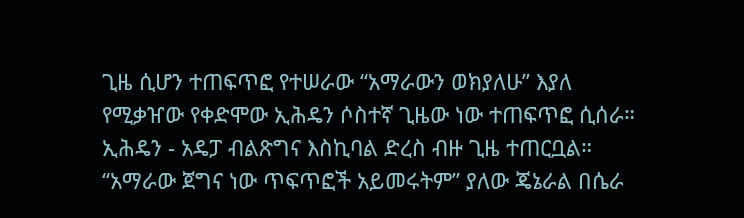ጊዜ ሲሆን ተጠፍጥፎ የተሠራው “አማራውን ወክያለሁ” እያለ የሚቃዠው የቀድሞው ኢሕዴን ሶስተኛ ጊዜው ነው ተጠፍጥፎ ሲሰራ። ኢሕዴን - አዴፓ ብልጽግና እስኪባል ድረስ ብዙ ጊዜ ተጠርቧል። “አማራው ጀግና ነው ጥፍጥፎች አይመሩትም” ያለው ጄኔራል በሴራ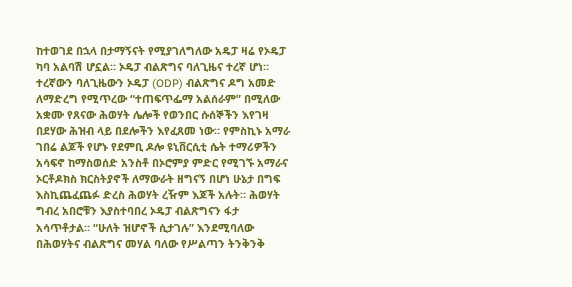ከተወገደ በኋላ በታማኝናት የሚያገለግለው አዴፓ ዛሬ የኦዴፓ ካባ አልባሽ ሆኗል። ኦዴፓ ብልጽግና ባለጊዜና ተረኛ ሆነ።
ተረኛውን ባለጊዜውን ኦዴፓ (ODP) ብልጽግና ዶግ አመድ ለማድረግ የሚጥረው “ተጠፍጥፌማ አልሰራም” በሚለው አቋሙ የጸናው ሕወሃት ሌሎች የወንበር ሱሰኞችን እየገዛ በደሃው ሕዝብ ላይ በደሎችን እየፈጸመ ነው። የምስኪኑ አማራ ገበሬ ልጆች የሆኑ የደምቢ ዶሎ ዩኒቨርሲቲ ሴት ተማሪዎችን አሳፍኖ ከማስወሰድ አንስቶ በኦሮምያ ምድር የሚገኙ አማራና ኦርቶዶክስ ክርስትያኖች ለማውራት ዘግናኝ በሆነ ሁኔታ በግፍ እስኪጨፈጨፉ ድረስ ሕወሃት ረዥም እጆች አሉት። ሕወሃት ግብረ አበሮቹን እያስተባበረ ኦዴፓ ብልጽግናን ፋታ አሳጥቶታል። “ሁለት ዝሆኖች ሲታገሉ” እንደሚባለው በሕወሃትና ብልጽግና መሃል ባለው የሥልጣን ትንቅንቅ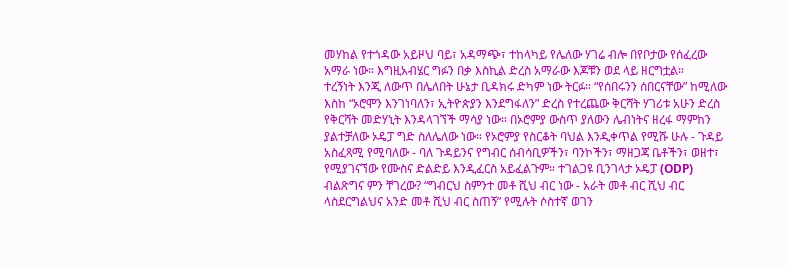መሃከል የተጎዳው አይዞህ ባይ፣ አዳማጭ፣ ተከላካይ የሌለው ሃገሬ ብሎ በየቦታው የሰፈረው አማራ ነው። እግዚአብሄር ግፉን በቃ እስኪል ድረስ አማራው እጆቹን ወደ ላይ ዘርግቷል።
ተረኝነት እንጂ ለውጥ በሌለበት ሁኔታ ቢዳክሩ ድካም ነው ትርፉ። “የሰበሩንን ሰበርናቸው” ከሚለው እስከ “ኦሮሞን እንገነባለን፣ ኢትዮጵያን እንደግፋለን” ድረስ የተረጨው ቅርሻት ሃገሪቱ አሁን ድረስ የቅርሻት መድሃኒት እንዳላገኘች ማሳያ ነው። በኦሮምያ ውስጥ ያለውን ሌብነትና ዘረፋ ማምከን ያልተቻለው ኦዴፓ ግድ ስለሌለው ነው። የኦሮምያ የስርቆት ባህል እንዲቀጥል የሚሹ ሁሉ - ጉዳይ አስፈጻሚ የሚባለው - ባለ ጉዳይንና የግብር ሰብሳቢዎችን፣ ባንኮችን፣ ማዘጋጃ ቤቶችን፣ ወዘተ፣ የሚያገናኘው የሙስና ድልድይ እንዲፈርስ አይፈልጉም። ተገልጋዩ ቢንገላታ ኦዴፓ (ODP) ብልጽግና ምን ቸገረው? “ግብርህ ስምንተ መቶ ሺህ ብር ነው - አራት መቶ ብር ሺህ ብር ላስደርግልህና አንድ መቶ ሺህ ብር ስጠኝ” የሚሉት ሶስተኛ ወገን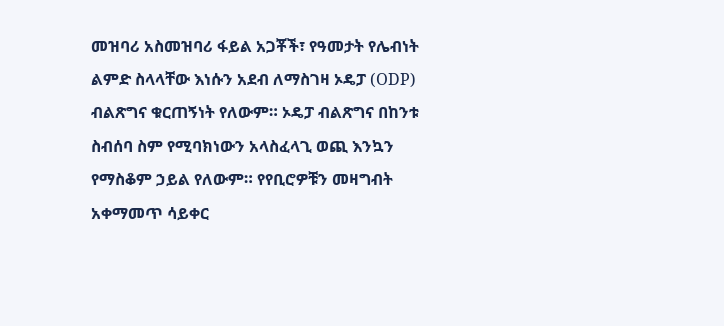መዝባሪ አስመዝባሪ ፋይል አጋቾች፣ የዓመታት የሌብነት ልምድ ስላላቸው እነሱን አደብ ለማስገዛ ኦዴፓ (ODP) ብልጽግና ቁርጠኝነት የለውም። ኦዴፓ ብልጽግና በከንቱ ስብሰባ ስም የሚባክነውን አላስፈላጊ ወጪ እንኳን የማስቆም ኃይል የለውም። የየቢሮዎቹን መዛግብት አቀማመጥ ሳይቀር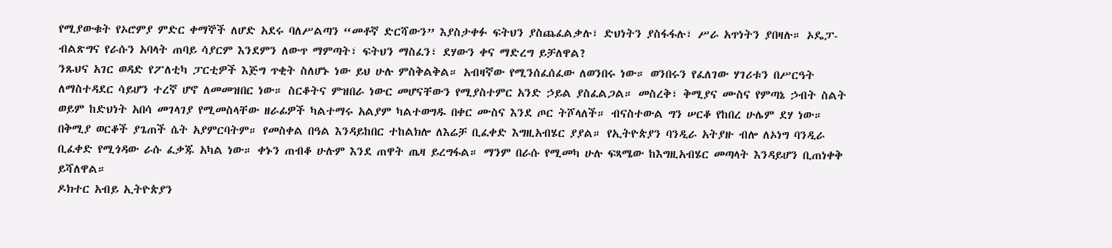የሚያውቁት የኦሮምያ ምድር ቀማኞች ለሆድ አደሩ ባለሥልጣን “መቶኛ ድርሻውን” እያስታቀፉ ፍትህን ያስጨፈልቃሉ፣ ድህነትን ያስፋፋሉ፣ ሥራ አጥነትን ያበዛሉ። ኦዴፓ-ብልጽግና የራሱን አባላት ጠባይ ሳያርም እንደምን ለውጥ ማምጣት፣ ፍትህን ማስፈን፣ ደሃውን ቀና ማድረግ ይቻለዋል?
ንጹህና አገር ወዳድ የፖለቲካ ፓርቲዎች እጅግ ጥቂት ስለሆኑ ነው ይህ ሁሉ ምስቅልቅል። አብዛኛው የሚንሰፈሰፈው ለወንበሩ ነው። ወንበሩን የፈለገው ሃገሪቱን በሥርዓት ለማስተዳደር ሳይሆን ተረኛ ሆኖ ለመመዝበር ነው። ስርቆትና ምዝበራ ነውር መሆናቸውን የሚያስተምር አንድ ኃይል ያስፈልጋል። መስረቅ፣ ቅሚያና ሙስና የምጣኔ ኃብት ስልት ወይም ከድህነት አበሳ መገላገያ የሚመስላቸው ዘራፊዎች ካልተማሩ አልያም ካልተወግዱ በቀር ሙስና እንደ ጦር ትሾላለች። ብናስተውል ግን ሠርቆ የከበረ ሁሌም ደሃ ነው። በቅሚያ ወርቆች ያጌጠች ሴት አያምርባትም። የመስቀል በዓል እንዳይከበር ተከልክሎ ለእሬቻ ቢፈቀድ እግዚአብሄር ያያል። የኢትዮጵያን ባንዲራ አትያዙ ብሎ ለኦነግ ባንዲራ ቢፈቀድ የሚጎዳው ራሱ ፈቃጁ አካል ነው። ቀኑን ጠብቆ ሁሉም እንደ ጠዋት ጤዛ ይረግፋል። ማንም በራሱ የሚመካ ሁሉ ፍጻሜው ከእግዚአብሄር መጣላት እንዳይሆን ቢጠነቀቅ ይሻለዋል።
ዶክተር አብይ ኢትዮጵያን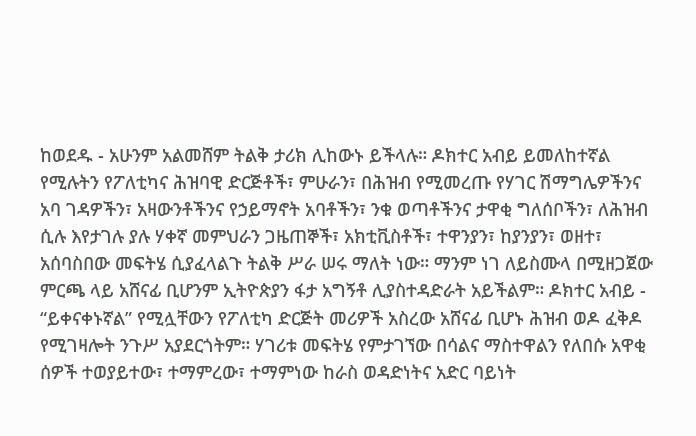ከወደዱ - አሁንም አልመሸም ትልቅ ታሪክ ሊከውኑ ይችላሉ። ዶክተር አብይ ይመለከተኛል የሚሉትን የፖለቲካና ሕዝባዊ ድርጅቶች፣ ምሁራን፣ በሕዝብ የሚመረጡ የሃገር ሽማግሌዎችንና አባ ገዳዎችን፣ አዛውንቶችንና የኃይማኖት አባቶችን፣ ንቁ ወጣቶችንና ታዋቂ ግለሰቦችን፣ ለሕዝብ ሲሉ እየታገሉ ያሉ ሃቀኛ መምህራን ጋዜጠኞች፣ አክቲቪስቶች፣ ተዋንያን፣ ከያንያን፣ ወዘተ፣ አሰባስበው መፍትሄ ሲያፈላልጉ ትልቅ ሥራ ሠሩ ማለት ነው። ማንም ነገ ለይስሙላ በሚዘጋጀው ምርጫ ላይ አሸናፊ ቢሆንም ኢትዮጵያን ፋታ አግኝቶ ሊያስተዳድራት አይችልም። ዶክተር አብይ - “ይቀናቀኑኛል” የሚሏቸውን የፖለቲካ ድርጅት መሪዎች አስረው አሸናፊ ቢሆኑ ሕዝብ ወዶ ፈቅዶ የሚገዛሎት ንጉሥ አያደርጎትም። ሃገሪቱ መፍትሄ የምታገኘው በሳልና ማስተዋልን የለበሱ አዋቂ ሰዎች ተወያይተው፣ ተማምረው፣ ተማምነው ከራስ ወዳድነትና አድር ባይነት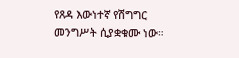የጸዳ እውነተኛ የሽግግር መንግሥት ሲያቋቁሙ ነው።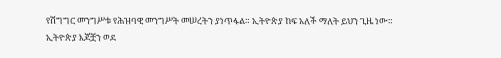የሽግግር መንግሥቱ የሕዝባዊ መንግሥት መሠረትን ያነጥፋል። ኢትዮጵያ ከፍ አለች ማለት ይህን ጊዜ ነው።
ኢትዮጵያ እጆቿን ወደ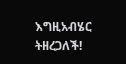እግዚአብሄር ትዘረጋለች!